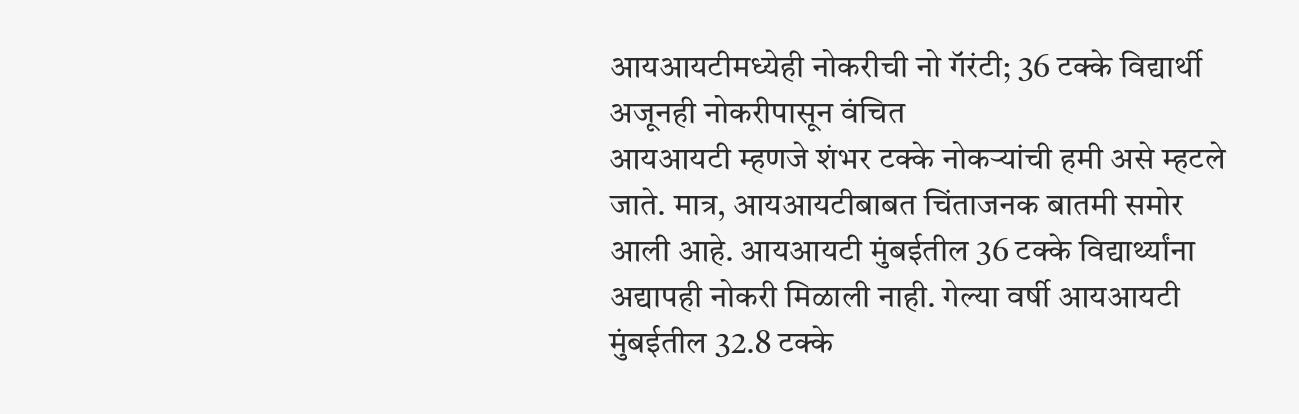आयआयटीमध्येही नोकरीची नो गॅरंटी; 36 टक्के विद्यार्थी अजूनही नोकरीपासून वंचित
आयआयटी म्हणजे शंभर टक्के नोकऱ्यांची हमी असे म्हटले जाते. मात्र, आयआयटीबाबत चिंताजनक बातमी समोर आली आहे. आयआयटी मुंबईतील 36 टक्के विद्यार्थ्यांना अद्यापही नोकरी मिळाली नाही. गेल्या वर्षी आयआयटी मुंबईतील 32.8 टक्के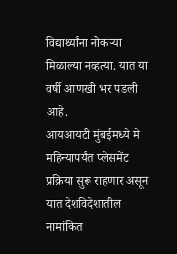विद्यार्थ्यांना नोकऱ्या मिळाल्या नव्हत्या. यात या वर्षी आणखी भर पडली आहे.
आयआयटी मुंबईमध्ये मे महिन्यापर्यंत प्लेसमेंट प्रक्रिया सुरू राहणार असून यात देशविदेशातील नामांकित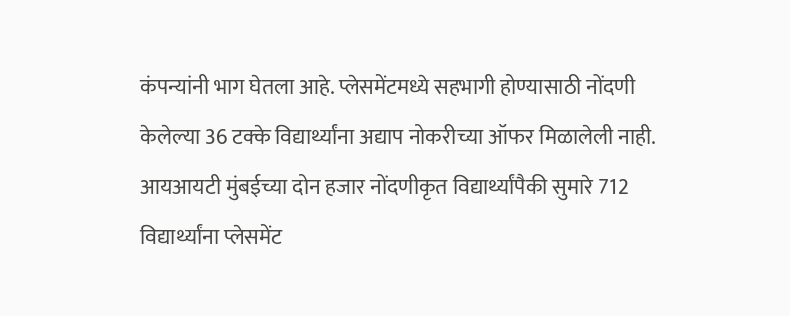कंपन्यांनी भाग घेतला आहे. प्लेसमेंटमध्ये सहभागी होण्यासाठी नोंदणी केलेल्या 36 टक्के विद्यार्थ्यांना अद्याप नोकरीच्या ऑफर मिळालेली नाही. आयआयटी मुंबईच्या दोन हजार नोंदणीकृत विद्यार्थ्यांपैकी सुमारे 712 विद्यार्थ्यांना प्लेसमेंट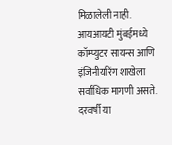मिळालेली नाही. आयआयटी मुंबईमध्ये कॉम्प्युटर सायन्स आणि इंजिनीयरिंग शाखेला सर्वाधिक मागणी असते. दरवर्षी या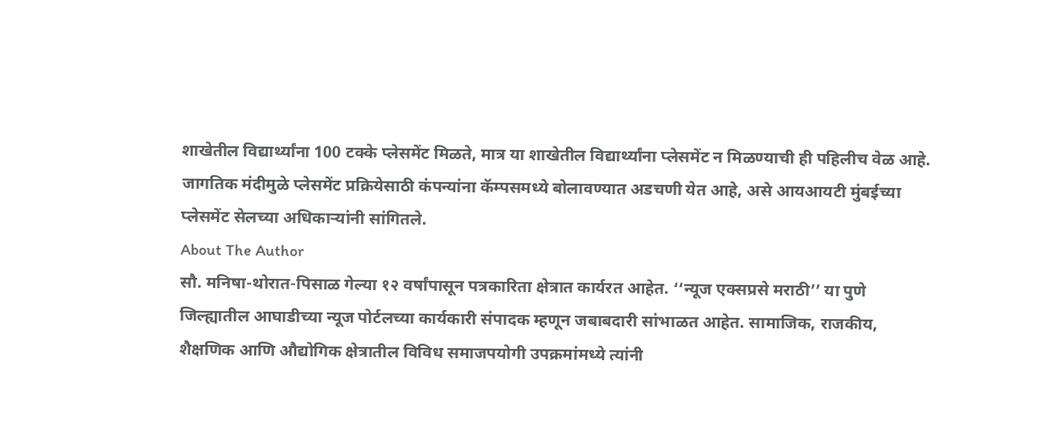शाखेतील विद्यार्थ्यांना 100 टक्के प्लेसमेंट मिळते, मात्र या शाखेतील विद्यार्थ्यांना प्लेसमेंट न मिळण्याची ही पहिलीच वेळ आहे. जागतिक मंदीमुळे प्लेसमेंट प्रक्रियेसाठी कंपन्यांना कॅम्पसमध्ये बोलावण्यात अडचणी येत आहे, असे आयआयटी मुंबईच्या प्लेसमेंट सेलच्या अधिकाऱ्यांनी सांगितले.
About The Author
सौ. मनिषा-थोरात-पिसाळ गेल्या १२ वर्षांपासून पत्रकारिता क्षेत्रात कार्यरत आहेत. ‘‘न्यूज एक्सप्रसे मराठी’’ या पुणे जिल्ह्यातील आघाडीच्या न्यूज पोर्टलच्या कार्यकारी संपादक म्हणून जबाबदारी सांभाळत आहेत. सामाजिक, राजकीय, शैक्षणिक आणि औद्योगिक क्षेत्रातील विविध समाजपयोगी उपक्रमांमध्ये त्यांनी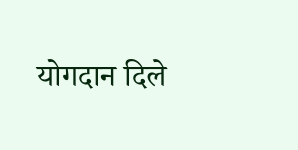योगदान दिले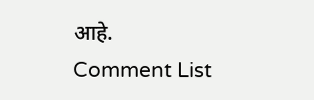आहे.
Comment List